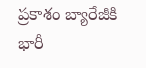ప్రకాశం బ్యారేజీకి భారీ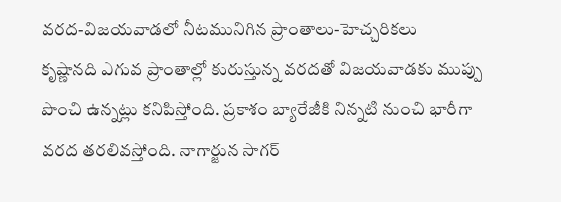వరద-విజయవాడలో నీటమునిగిన ప్రాంతాలు-హెచ్చరికలు
కృష్ణానది ఎగువ ప్రాంతాల్లో కురుస్తున్న వరదతో విజయవాడకు ముప్పు పొంచి ఉన్నట్లు కనిపిస్తోంది. ప్రకాశం బ్యారేజీకి నిన్నటి నుంచి భారీగా వరద తరలివస్తోంది. నాగార్జున సాగర్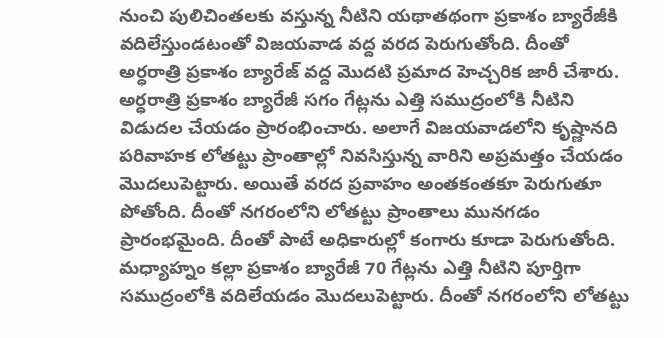నుంచి పులిచింతలకు వస్తున్న నీటిని యథాతథంగా ప్రకాశం బ్యారేజీకి వదిలేస్తుండటంతో విజయవాడ వద్ద వరద పెరుగుతోంది. దీంతో అర్ధరాత్రి ప్రకాశం బ్యారేజ్ వద్ద మొదటి ప్రమాద హెచ్చరిక జారీ చేశారు.
అర్ధరాత్రి ప్రకాశం బ్యారేజీ సగం గేట్లను ఎత్తి సముద్రంలోకి నీటిని విడుదల చేయడం ప్రారంభించారు. అలాగే విజయవాడలోని కృష్ణానది పరివాహక లోతట్టు ప్రాంతాల్లో నివసిస్తున్న వారిని అప్రమత్తం చేయడం మొదలుపెట్టారు. అయితే వరద ప్రవాహం అంతకంతకూ పెరుగుతూ పోతోంది. దీంతో నగరంలోని లోతట్టు ప్రాంతాలు మునగడం ప్రారంభమైంది. దీంతో పాటే అధికారుల్లో కంగారు కూడా పెరుగుతోంది. మధ్యాహ్నం కల్లా ప్రకాశం బ్యారేజీ 70 గేట్లను ఎత్తి నీటిని పూర్తిగా సముద్రంలోకి వదిలేయడం మొదలుపెట్టారు. దీంతో నగరంలోని లోతట్టు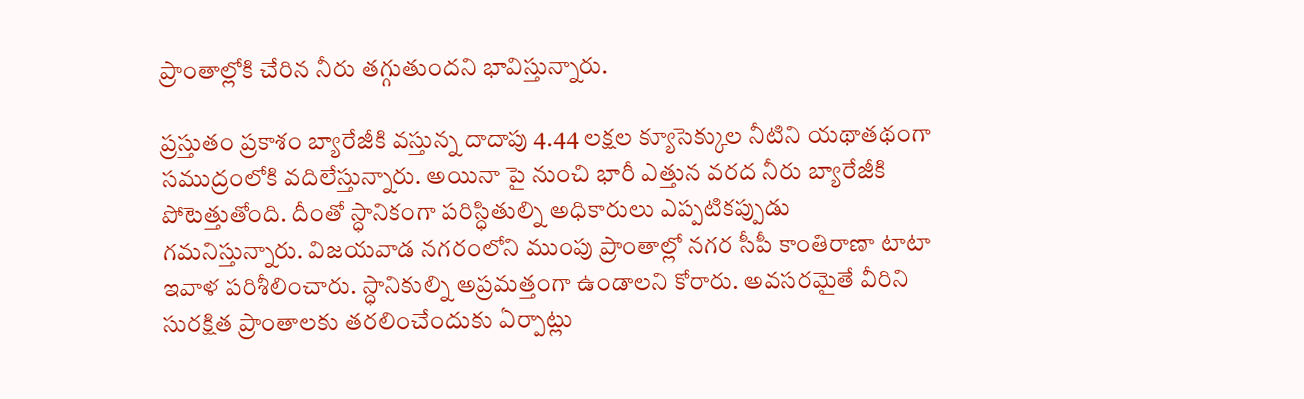ప్రాంతాల్లోకి చేరిన నీరు తగ్గుతుందని భావిస్తున్నారు.

ప్రస్తుతం ప్రకాశం బ్యారేజీకి వస్తున్న దాదాపు 4.44 లక్షల క్యూసెక్కుల నీటిని యథాతథంగా సముద్రంలోకి వదిలేస్తున్నారు. అయినా పై నుంచి భారీ ఎత్తున వరద నీరు బ్యారేజీకి పోటెత్తుతోంది. దీంతో స్ధానికంగా పరిస్ధితుల్ని అధికారులు ఎప్పటికప్పుడు గమనిస్తున్నారు. విజయవాడ నగరంలోని ముంపు ప్రాంతాల్లో నగర సీపీ కాంతిరాణా టాటా ఇవాళ పరిశీలించారు. స్ధానికుల్ని అప్రమత్తంగా ఉండాలని కోరారు. అవసరమైతే వీరిని సురక్షిత ప్రాంతాలకు తరలించేందుకు ఏర్పాట్లు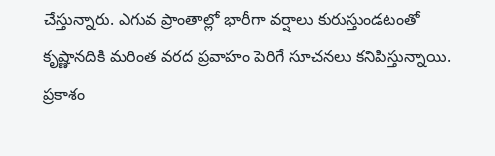చేస్తున్నారు. ఎగువ ప్రాంతాల్లో భారీగా వర్షాలు కురుస్తుండటంతో కృష్ణానదికి మరింత వరద ప్రవాహం పెరిగే సూచనలు కనిపిస్తున్నాయి.
ప్రకాశం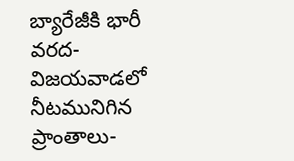బ్యారేజీకి భారీ వరద-విజయవాడలో నీటమునిగిన ప్రాంతాలు-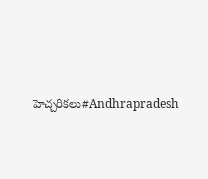హెచ్చరికలు#Andhrapradesh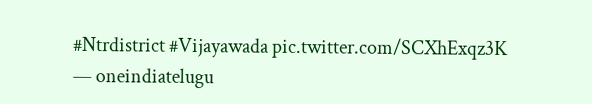#Ntrdistrict #Vijayawada pic.twitter.com/SCXhExqz3K
— oneindiatelugu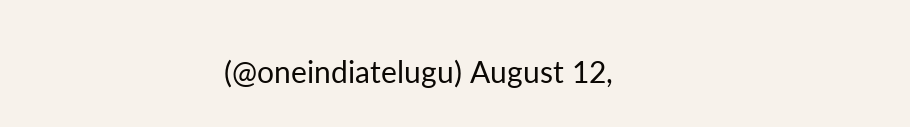(@oneindiatelugu) August 12,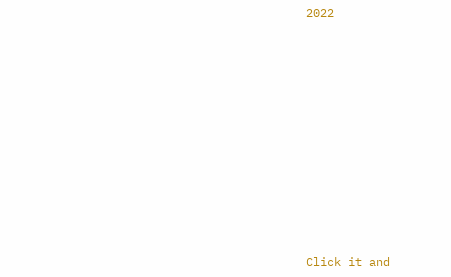2022












Click it and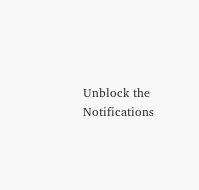Unblock the Notifications